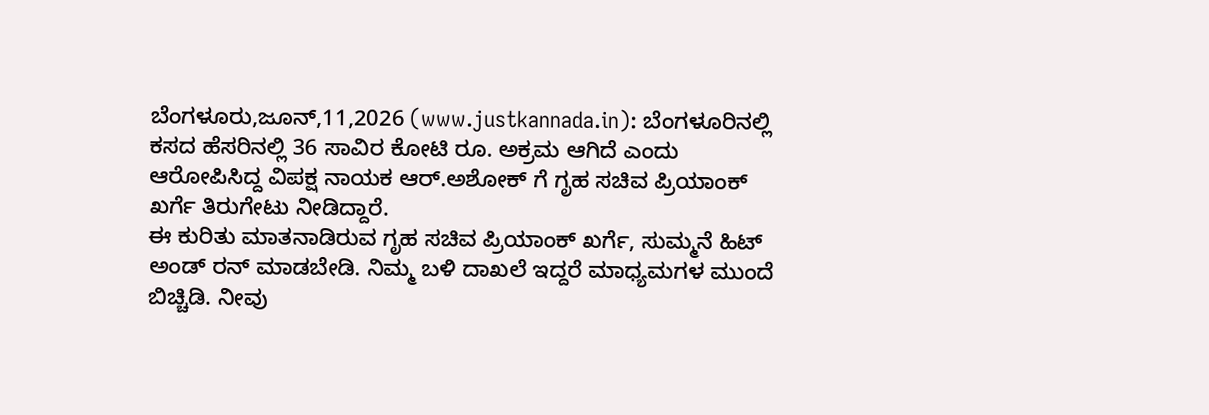ಬೆಂಗಳೂರು,ಜೂನ್,11,2026 (www.justkannada.in): ಬೆಂಗಳೂರಿನಲ್ಲಿ ಕಸದ ಹೆಸರಿನಲ್ಲಿ 36 ಸಾವಿರ ಕೋಟಿ ರೂ. ಅಕ್ರಮ ಆಗಿದೆ ಎಂದು ಆರೋಪಿಸಿದ್ದ ವಿಪಕ್ಷ ನಾಯಕ ಆರ್.ಅಶೋಕ್ ಗೆ ಗೃಹ ಸಚಿವ ಪ್ರಿಯಾಂಕ್ ಖರ್ಗೆ ತಿರುಗೇಟು ನೀಡಿದ್ದಾರೆ.
ಈ ಕುರಿತು ಮಾತನಾಡಿರುವ ಗೃಹ ಸಚಿವ ಪ್ರಿಯಾಂಕ್ ಖರ್ಗೆ, ಸುಮ್ಮನೆ ಹಿಟ್ ಅಂಡ್ ರನ್ ಮಾಡಬೇಡಿ. ನಿಮ್ಮ ಬಳಿ ದಾಖಲೆ ಇದ್ದರೆ ಮಾಧ್ಯಮಗಳ ಮುಂದೆ ಬಿಚ್ಚಿಡಿ. ನೀವು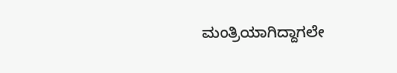ಮಂತ್ರಿಯಾಗಿದ್ದಾಗಲೇ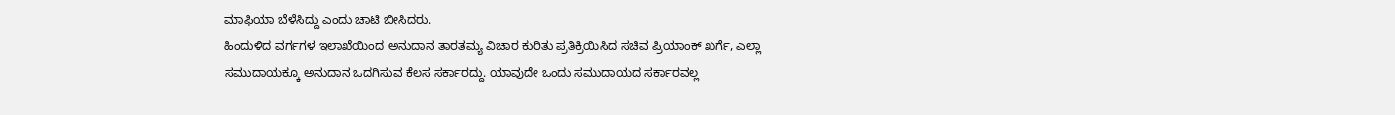ಮಾಫಿಯಾ ಬೆಳೆಸಿದ್ದು ಎಂದು ಚಾಟಿ ಬೀಸಿದರು.
ಹಿಂದುಳಿದ ವರ್ಗಗಳ ಇಲಾಖೆಯಿಂದ ಅನುದಾನ ತಾರತಮ್ಯ ವಿಚಾರ ಕುರಿತು ಪ್ರತಿಕ್ರಿಯಿಸಿದ ಸಚಿವ ಪ್ರಿಯಾಂಕ್ ಖರ್ಗೆ, ಎಲ್ಲಾ ಸಮುದಾಯಕ್ಕೂ ಅನುದಾನ ಒದಗಿಸುವ ಕೆಲಸ ಸರ್ಕಾರದ್ದು. ಯಾವುದೇ ಒಂದು ಸಮುದಾಯದ ಸರ್ಕಾರವಲ್ಲ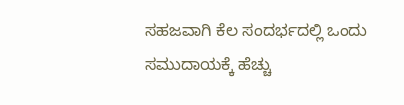ಸಹಜವಾಗಿ ಕೆಲ ಸಂದರ್ಭದಲ್ಲಿ ಒಂದು ಸಮುದಾಯಕ್ಕೆ ಹೆಚ್ಚು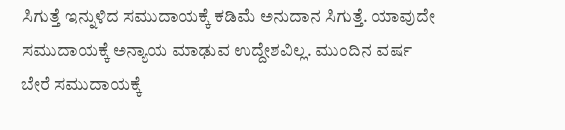ಸಿಗುತ್ತೆ ಇನ್ನುಳಿದ ಸಮುದಾಯಕ್ಕೆ ಕಡಿಮೆ ಅನುದಾನ ಸಿಗುತ್ತೆ. ಯಾವುದೇ ಸಮುದಾಯಕ್ಕೆ ಅನ್ಯಾಯ ಮಾಢುವ ಉದ್ದೇಶವಿಲ್ಲ. ಮುಂದಿನ ವರ್ಷ ಬೇರೆ ಸಮುದಾಯಕ್ಕೆ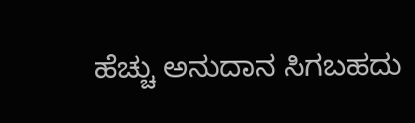ಹೆಚ್ಚು ಅನುದಾನ ಸಿಗಬಹದು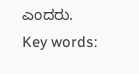ಎಂದರು.
Key words: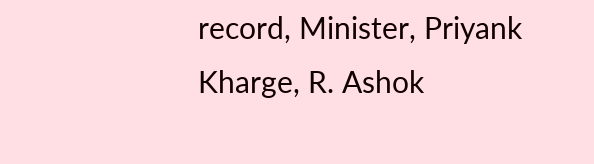record, Minister, Priyank Kharge, R. Ashok